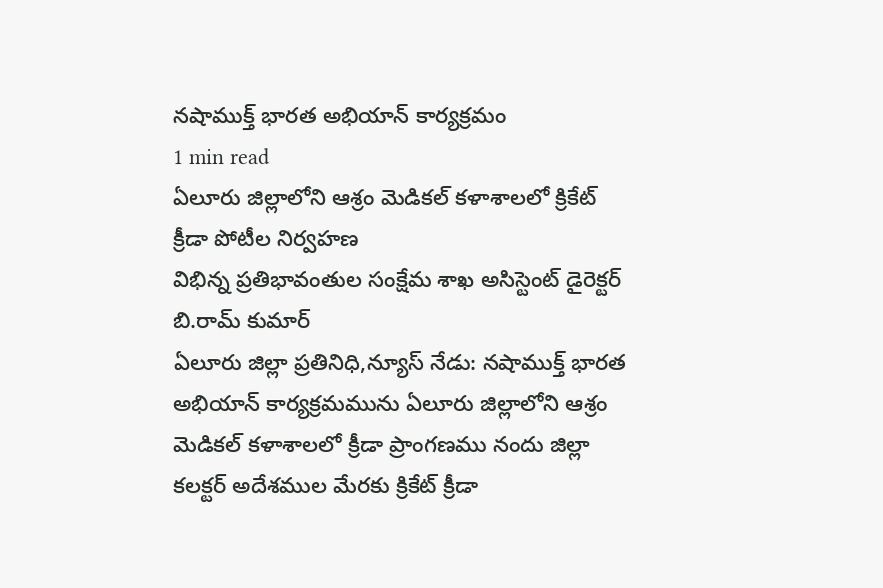నషాముక్త్ భారత అభియాన్ కార్యక్రమం
1 min read
ఏలూరు జిల్లాలోని ఆశ్రం మెడికల్ కళాశాలలో క్రికేట్ క్రీడా పోటీల నిర్వహణ
విభిన్న ప్రతిభావంతుల సంక్షేమ శాఖ అసిస్టెంట్ డైరెక్టర్ బి.రామ్ కుమార్
ఏలూరు జిల్లా ప్రతినిధి,న్యూస్ నేడు: నషాముక్త్ భారత అభియాన్ కార్యక్రమమును ఏలూరు జిల్లాలోని ఆశ్రం మెడికల్ కళాశాలలో క్రీడా ప్రాంగణము నందు జిల్లా కలక్టర్ అదేశముల మేరకు క్రికేట్ క్రీడా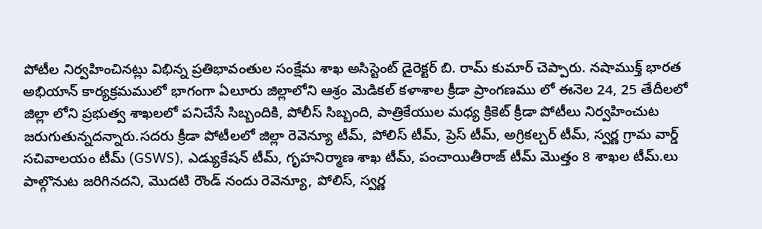పోటీల నిర్వహించినట్లు విభిన్న ప్రతిభావంతుల సంక్షేమ శాఖ అసిస్టెంట్ డైరెక్టర్ బి. రామ్ కుమార్ చెప్పారు. నషాముక్త్ భారత అభియాన్ కార్యక్రమములో భాగంగా ఏలూరు జిల్లాలోని ఆశ్రం మెడికల్ కళాశాల క్రీడా ప్రాంగణము లో ఈనెల 24, 25 తేదీలలో జిల్లా లోని ప్రభుత్వ శాఖలలో పనిచేసే సిబ్బందికి, పోలీస్ సిబ్బంది, పాత్రికేయుల మధ్య క్రికెట్ క్రీడా పోటీలు నిర్వహించుట జరుగుతున్నదన్నారు.సదరు క్రీడా పోటీలలో జిల్లా రెవెన్యూ టీమ్, పోలిస్ టీమ్, ప్రెస్ టీమ్, అగ్రికల్చర్ టీమ్, స్వర్ణ గ్రామ వార్డ్ సచివాలయం టీమ్ (GSWS), ఎడ్యుకేషన్ టీమ్, గృహనిర్మాణ శాఖ టీమ్, పంచాయితీరాజ్ టీమ్ మొత్తం 8 శాఖల టీమ్.లు పాల్గొనుట జరిగినదని, మొదటి రౌండ్ నందు రెవెన్యూ, పోలిస్, స్వర్ణ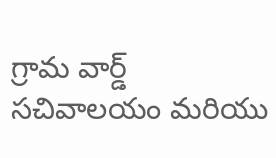గ్రామ వార్డ్ సచివాలయం మరియు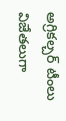అగ్రికల్చర్ టీంలు విజేతలుగా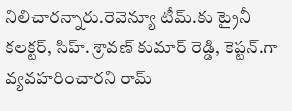నిలిచారన్నారు.రెవెన్యూ టీమ్.కు ట్రైనీ కలక్టర్, సిహ్. శ్రావణ్ కుమార్ రెడ్డి, కెప్టన్.గా వ్యవహరించారని రామ్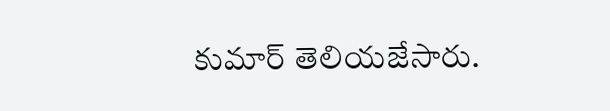కుమార్ తెలియజేసారు.